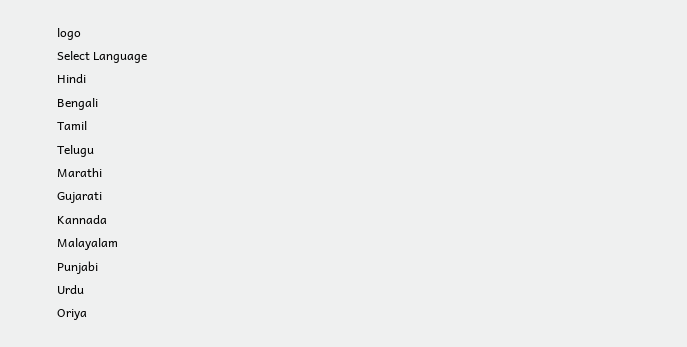logo
Select Language
Hindi
Bengali
Tamil
Telugu
Marathi
Gujarati
Kannada
Malayalam
Punjabi
Urdu
Oriya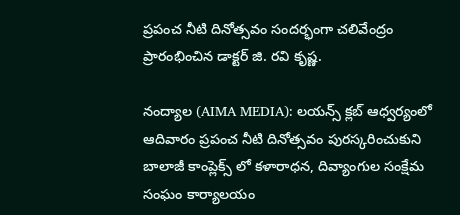ప్రపంచ నీటి దినోత్సవం సందర్భంగా చలివేంద్రం ప్రారంభించిన డాక్టర్ జి. రవి కృష్ణ.

నంద్యాల (AIMA MEDIA): లయన్స్ క్లబ్ ఆధ్వర్యంలో ఆదివారం ప్రపంచ నీటి దినోత్సవం పురస్కరించుకుని బాలాజీ కాంప్లెక్స్ లో కళారాధన, దివ్యాంగుల సంక్షేమ సంఘం కార్యాలయం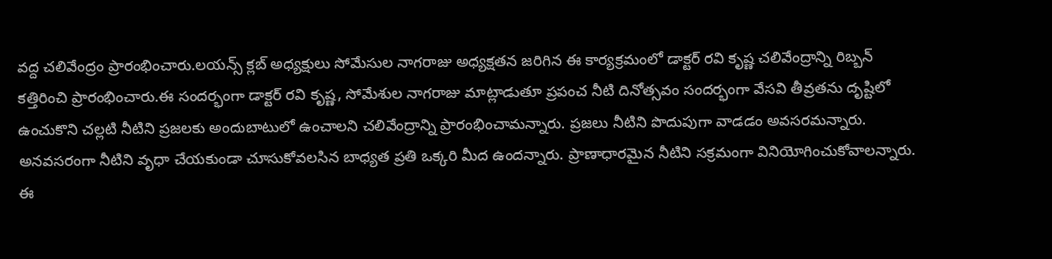వద్ద చలివేంద్రం ప్రారంభించారు.లయన్స్ క్లబ్ అధ్యక్షులు సోమేసుల నాగరాజు అధ్యక్షతన జరిగిన ఈ కార్యక్రమంలో డాక్టర్ రవి కృష్ణ చలివేంద్రాన్ని రిబ్బన్ కత్తిరించి ప్రారంభించారు.ఈ సందర్భంగా డాక్టర్ రవి కృష్ణ, సోమేశుల నాగరాజు మాట్లాడుతూ ప్రపంచ నీటి దినోత్సవం సందర్భంగా వేసవి తీవ్రతను దృష్టిలో ఉంచుకొని చల్లటి నీటిని ప్రజలకు అందుబాటులో ఉంచాలని చలివేంద్రాన్ని ప్రారంభించామన్నారు. ప్రజలు నీటిని పొదుపుగా వాడడం అవసరమన్నారు. అనవసరంగా నీటిని వృధా చేయకుండా చూసుకోవలసిన బాధ్యత ప్రతి ఒక్కరి మీద ఉందన్నారు. ప్రాణాధారమైన నీటిని సక్రమంగా వినియోగించుకోవాలన్నారు. ఈ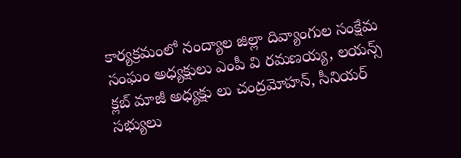కార్యక్రమంలో నంద్యాల జిల్లా దివ్యాంగుల సంక్షేమ సంఘం అధ్యక్షులు ఎంపీ వి రమణయ్య, లయన్స్ క్లబ్ మాజీ అధ్యక్షు లు చంద్రమోహన్, సీనియర్ సభ్యులు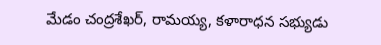మేడం చంద్రశేఖర్, రామయ్య, కళారాధన సభ్యుడు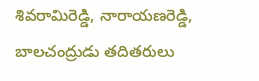శివరామిరెడ్డి, నారాయణరెడ్డి, బాలచంద్రుడు తదితరులు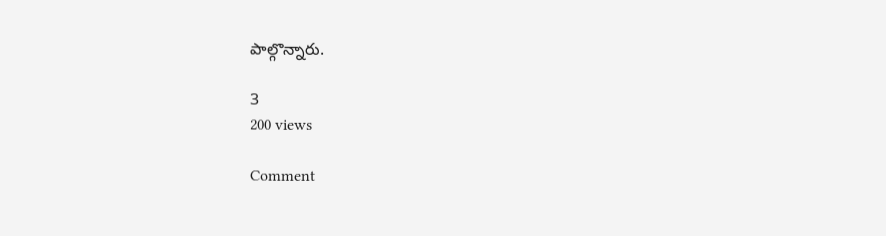పాల్గొన్నారు.

3
200 views

Comment